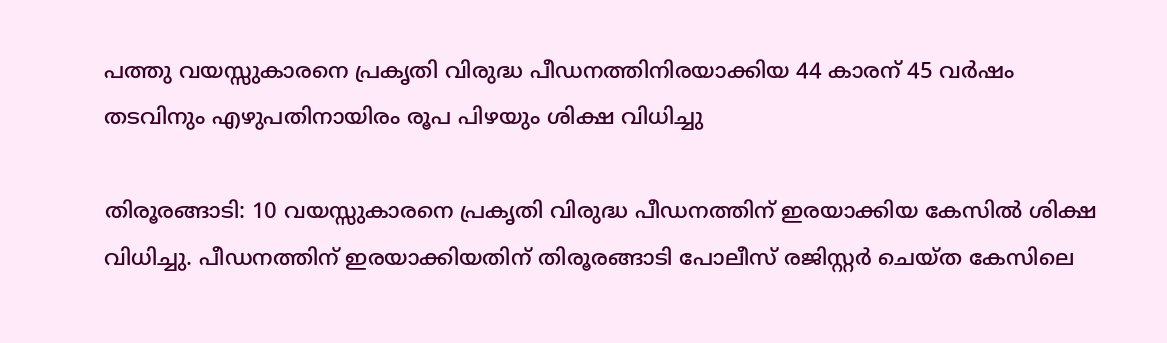പത്തു വയസ്സുകാരനെ പ്രകൃതി വിരുദ്ധ പീഡനത്തിനിരയാക്കിയ 44 കാരന് 45 വര്‍ഷം തടവിനും എഴുപതിനായിരം രൂപ പിഴയും ശിക്ഷ വിധിച്ചു

തിരൂരങ്ങാടി: 10 വയസ്സുകാരനെ പ്രകൃതി വിരുദ്ധ പീഡനത്തിന് ഇരയാക്കിയ കേസില്‍ ശിക്ഷ വിധിച്ചു. പീഡനത്തിന് ഇരയാക്കിയതിന് തിരൂരങ്ങാടി പോലീസ് രജിസ്റ്റര്‍ ചെയ്ത കേസിലെ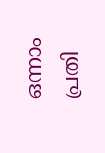ഒന്നാം പ്രതി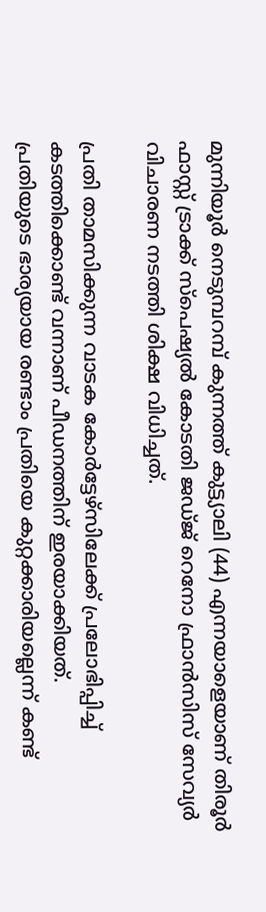മുന്നിയൂര്‍ നെടുമ്പറമ്പ് കുന്നത്ത് കുട്ട്യാലി (44) എന്നയാളെയാണ് തിരൂര്‍ ഫാസ്റ്റ് ട്രാക്ക് സ്‌പെഷ്യല്‍ കോടതി ജഡ്ജ് റെനോ ഫ്രാന്‍സിസ് സേവ്യര്‍ വിചാരണ നടത്തി ശിക്ഷ വിധിച്ചത്.

പ്രതി താമസിക്കുന്ന വാടക കോര്‍ട്ടേഴ്‌സിലേക്ക് പ്രലോഭിപ്പിച്ച് കടത്തിക്കൊണ്ട് വന്നാണ് പീഡനത്തിന് ഇരയാക്കിയത്.
പ്രതിയുടെ ഭാര്യയായ രണ്ടാം പ്രതിയെ കുറ്റക്കാരിയല്ലെന്ന് കണ്ട്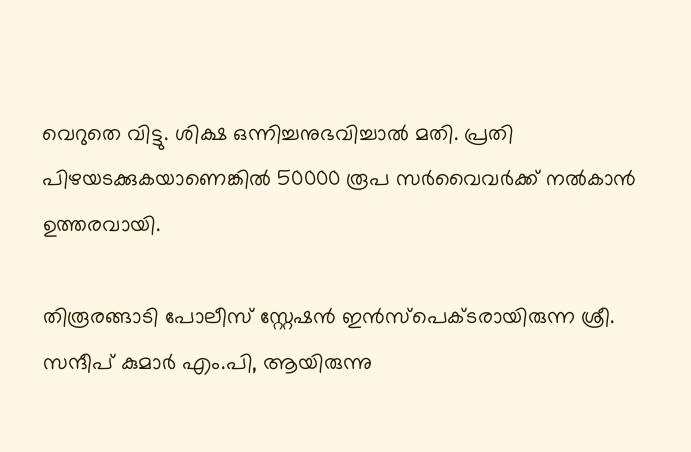വെറുതെ വിട്ടു. ശിക്ഷ ഒന്നിച്ചനുഭവിച്ചാല്‍ മതി. പ്രതി പിഴയടക്കുകയാണെങ്കില്‍ 50000 രൂപ സർവൈവര്‍ക്ക് നല്‍കാന്‍ ഉത്തരവായി.

തിരൂരങ്ങാടി പോലീസ് സ്റ്റേഷന്‍ ഇന്‍സ്‌പെക്ടരായിരുന്ന ശ്രീ. സന്ദീപ് കുമാര്‍ എം.പി, ആയിരുന്നു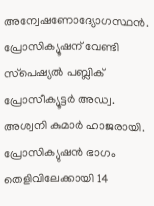അന്വേഷണോദ്യോഗസ്ഥന്‍. പ്രോസിക്യൂഷന് വേണ്ടി സ്‌പെഷ്യല്‍ പബ്ലിക് പ്രോസീക്യൂട്ടര്‍ അഡ്വ. അശ്വനി കുമാര്‍ ഹാജരായി. പ്രോസിക്യുഷന്‍ ഭാഗം തെളിവിലേക്കായി 14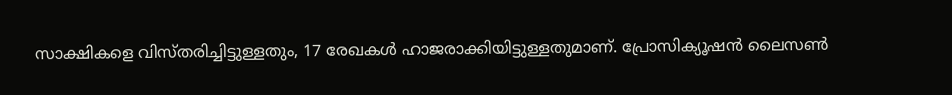സാക്ഷികളെ വിസ്തരിച്ചിട്ടുള്ളതും, 17 രേഖകള്‍ ഹാജരാക്കിയിട്ടുള്ളതുമാണ്. പ്രോസിക്യൂഷന്‍ ലൈസണ്‍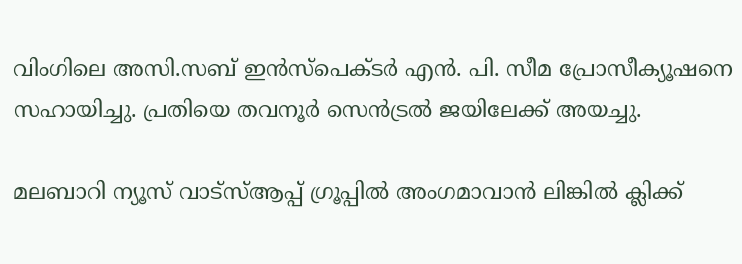വിംഗിലെ അസി.സബ് ഇന്‍സ്‌പെക്ടര്‍ എന്‍. പി. സീമ പ്രോസീക്യൂഷനെ സഹായിച്ചു. പ്രതിയെ തവനൂര്‍ സെന്‍ട്രല്‍ ജയിലേക്ക് അയച്ചു.

മലബാറി ന്യൂസ് വാട്‌സ്ആപ്പ് ഗ്രൂപ്പില്‍ അംഗമാവാന്‍ ലിങ്കില്‍ ക്ലിക്ക്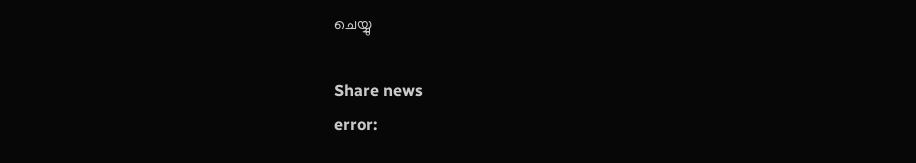ചെയ്യു

Share news
error: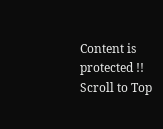Content is protected !!
Scroll to Top